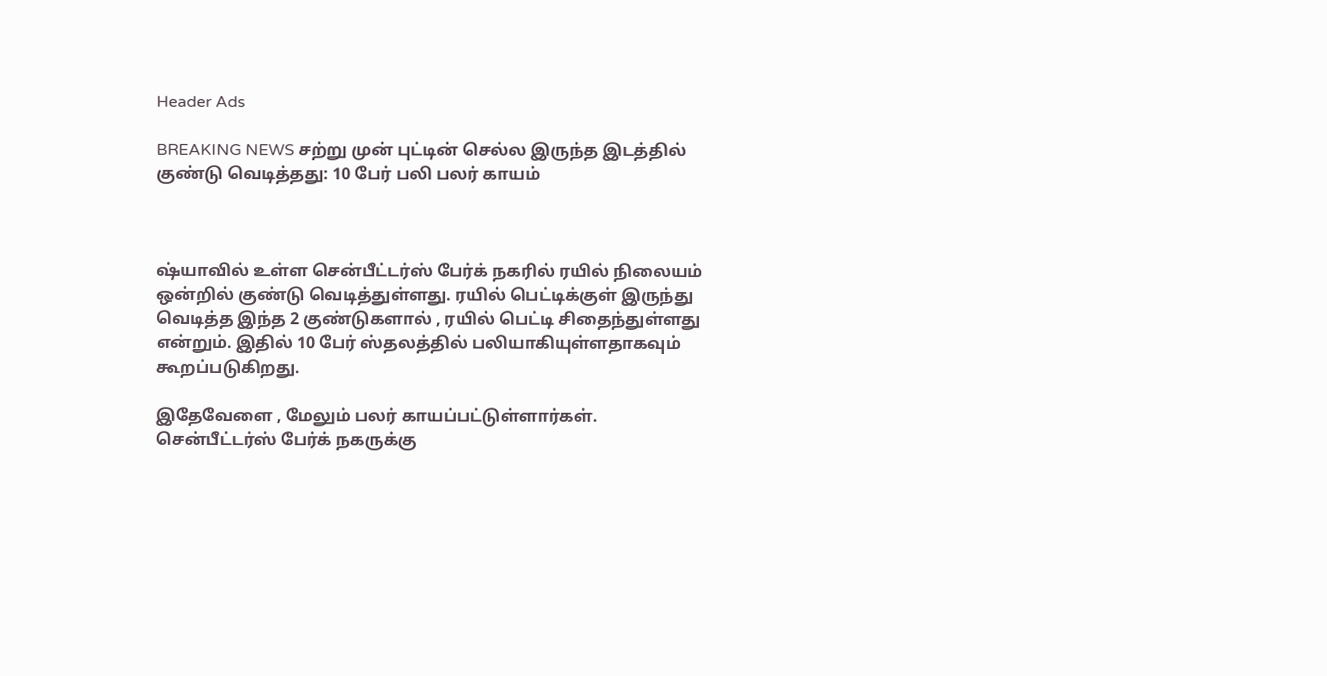Header Ads

BREAKING NEWS சற்று முன் புட்டின் செல்ல இருந்த இடத்தில் குண்டு வெடித்தது: 10 பேர் பலி பலர் காயம்



ஷ்யாவில் உள்ள சென்பீட்டர்ஸ் பேர்க் நகரில் ரயில் நிலையம் ஒன்றில் குண்டு வெடித்துள்ளது. ரயில் பெட்டிக்குள் இருந்து வெடித்த இந்த 2 குண்டுகளால் , ரயில் பெட்டி சிதைந்துள்ளது என்றும். இதில் 10 பேர் ஸ்தலத்தில் பலியாகியுள்ளதாகவும் கூறப்படுகிறது.

இதேவேளை , மேலும் பலர் காயப்பட்டுள்ளார்கள். சென்பீட்டர்ஸ் பேர்க் நகருக்கு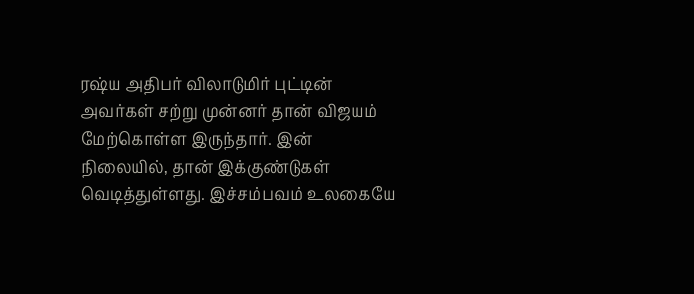ரஷ்ய அதிபர் விலாடுமிர் புட்டின் அவர்கள் சற்று முன்னர் தான் விஜயம் மேற்கொள்ள இருந்தார். இன் நிலையில், தான் இக்குண்டுகள் வெடித்துள்ளது. இச்சம்பவம் உலகையே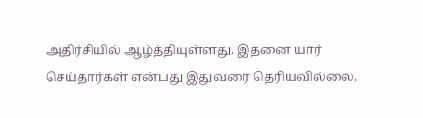அதிர்சியில் ஆழ்த்தியுள்ளது. இதனை யார் செய்தார்கள் என்பது இதுவரை தெரியவில்லை.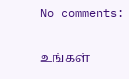No comments:

உங்கள்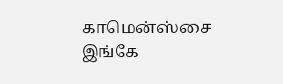காமென்ஸ்சை இங்கே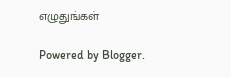எழுதுங்கள்

Powered by Blogger.